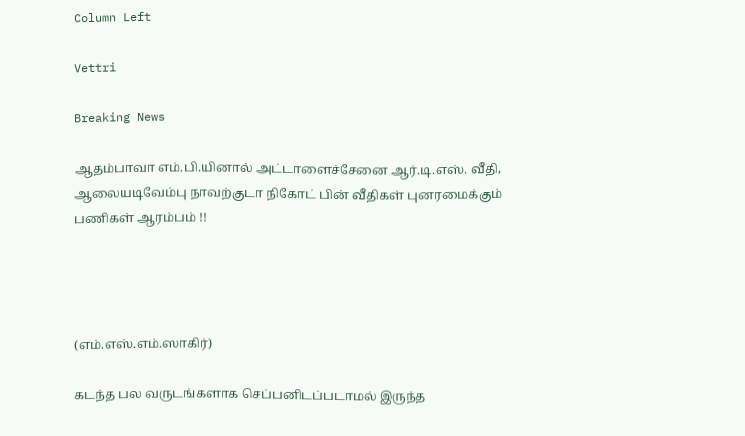Column Left

Vettri

Breaking News

ஆதம்பாவா எம்.பி.யினால் அட்டாளைச்சேனை ஆர்.டி.எஸ். வீதி, ஆலையடிவேம்பு நாவற்குடா நிகோட் பின் வீதிகள் புனரமைக்கும் பணிகள் ஆரம்பம் !!




(எம்.எஸ்.எம்.ஸாகிர்)

கடந்த பல வருடங்களாக செப்பனிடப்படாமல் இருந்த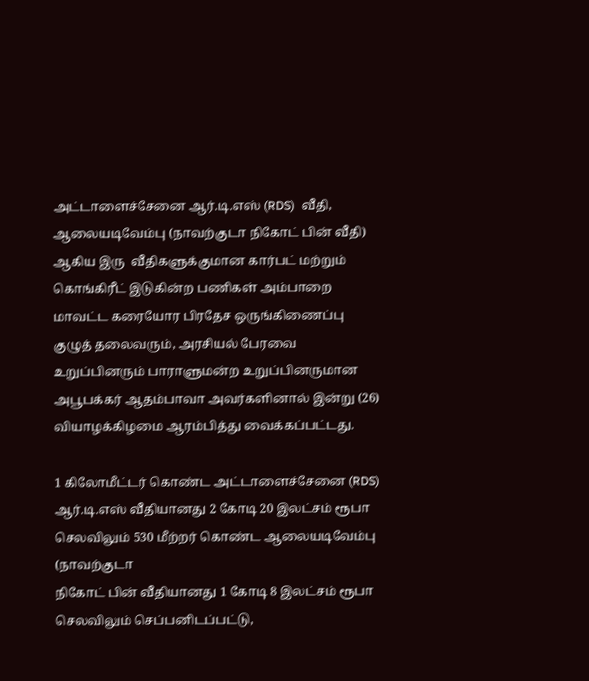அட்டாளைச்சேனை ஆர்.டி.எஸ் (RDS)  வீதி, ஆலையடிவேம்பு (நாவற்குடா நிகோட் பின் வீதி) ஆகிய இரு  வீதிகளுக்குமான கார்பட் மற்றும் கொங்கிரீட் இடுகின்ற பணிகள் அம்பாறை மாவட்ட கரையோர பிரதேச ஒருங்கிணைப்பு குழுத் தலைவரும், அரசியல் பேரவை உறுப்பினரும் பாராளுமன்ற உறுப்பினருமான அபூபக்கர் ஆதம்பாவா அவர்களினால் இன்று (26) வியாழக்கிழமை ஆரம்பித்து வைக்கப்பட்டது.

1 கிலோமீட்டர் கொண்ட அட்டாளைச்சேனை (RDS) ஆர்.டி.எஸ் வீதியானது 2 கோடி 20 இலட்சம் ரூபா செலவிலும் 530 மீற்றர் கொண்ட ஆலையடிவேம்பு (நாவற்குடா
நிகோட் பின் வீதியானது 1 கோடி 8 இலட்சம் ரூபா செலவிலும் செப்பனிடப்பட்டு,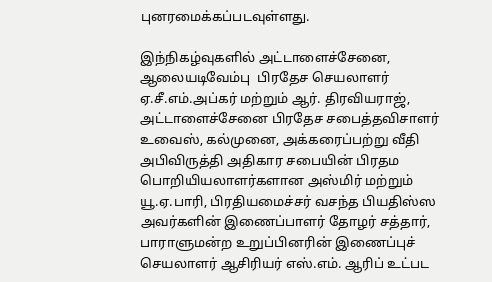புனரமைக்கப்படவுள்ளது.

இந்நிகழ்வுகளில் அட்டாளைச்சேனை, ஆலையடிவேம்பு  பிரதேச செயலாளர் ஏ.சீ.எம்.அப்கர் மற்றும் ஆர். திரவியராஜ், அட்டாளைச்சேனை பிரதேச சபைத்தவிசாளர் உவைஸ், கல்முனை, அக்கரைப்பற்று வீதி அபிவிருத்தி அதிகார சபையின் பிரதம  பொறியியலாளர்களான அஸ்மிர் மற்றும் யூ.ஏ.பாரி, பிரதியமைச்சர் வசந்த பியதிஸ்ஸ அவர்களின் இணைப்பாளர் தோழர் சத்தார், பாராளுமன்ற உறுப்பினரின் இணைப்புச் செயலாளர் ஆசிரியர் எஸ்.எம். ஆரிப் உட்பட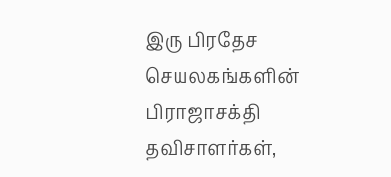இரு பிரதேச செயலகங்களின்
பிராஜாசக்தி தவிசாளர்கள்,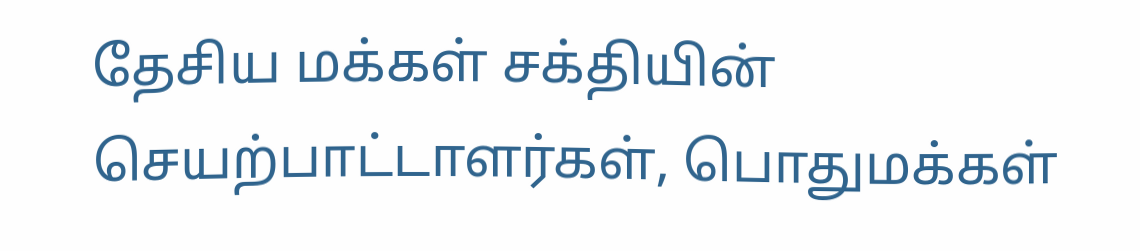தேசிய மக்கள் சக்தியின் செயற்பாட்டாளர்கள், பொதுமக்கள்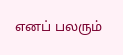எனப் பலரும்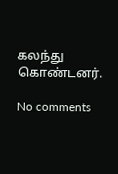கலந்து கொண்டனர்.

No comments